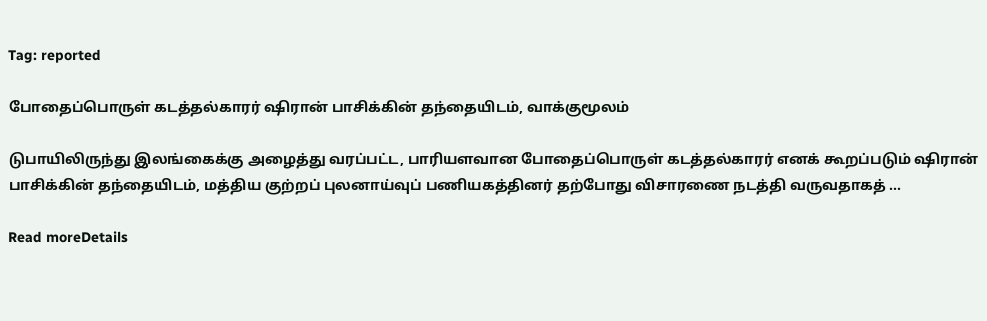Tag: reported

போதைப்பொருள் கடத்தல்காரர் ஷிரான் பாசிக்கின் தந்தையிடம், வாக்குமூலம்

டுபாயிலிருந்து இலங்கைக்கு அழைத்து வரப்பட்ட, பாரியளவான போதைப்பொருள் கடத்தல்காரர் எனக் கூறப்படும் ஷிரான் பாசிக்கின் தந்தையிடம், மத்திய குற்றப் புலனாய்வுப் பணியகத்தினர் தற்போது விசாரணை நடத்தி வருவதாகத் ...

Read moreDetails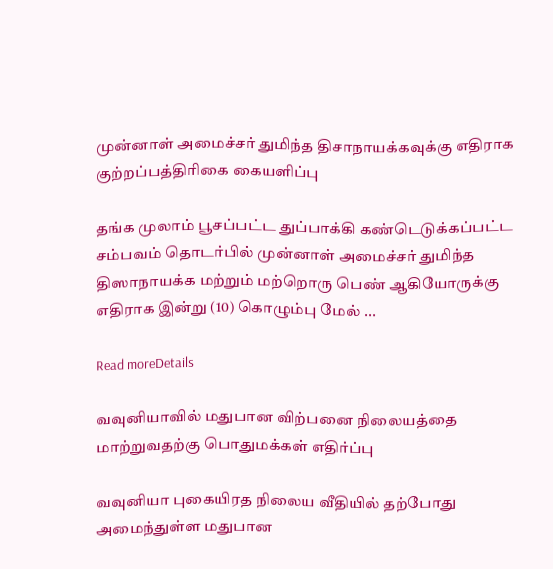முன்னாள் அமைச்சர் துமிந்த திசாநாயக்கவுக்கு எதிராக குற்றப்பத்திரிகை கையளிப்பு

தங்க முலாம் பூசப்பட்ட துப்பாக்கி கண்டெடுக்கப்பட்ட சம்பவம் தொடர்பில் முன்னாள் அமைச்சர் துமிந்த திஸாநாயக்க மற்றும் மற்றொரு பெண் ஆகியோருக்கு எதிராக இன்று (10) கொழும்பு மேல் ...

Read moreDetails

வவுனியாவில் மதுபான விற்பனை நிலையத்தை மாற்றுவதற்கு பொதுமக்கள் எதிர்ப்பு

வவுனியா புகையிரத நிலைய வீதியில் தற்போது அமைந்துள்ள மதுபான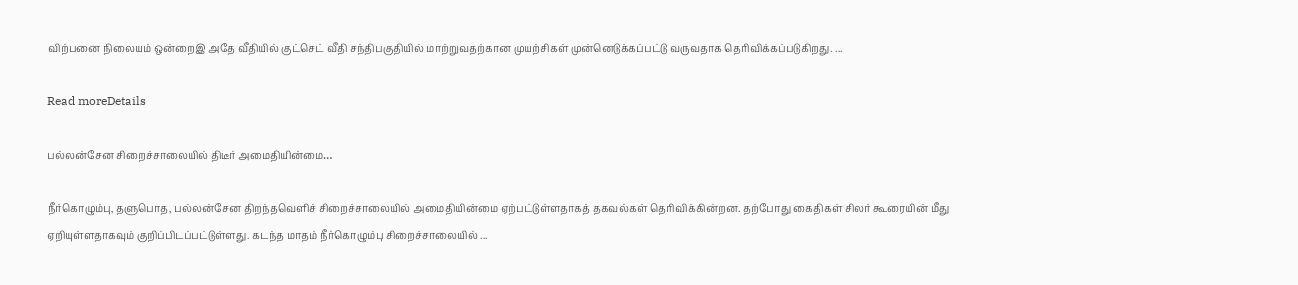விற்பனை நிலையம் ஒன்றைஇ அதே வீதியில் குட்செட் வீதி சந்திபகுதியில் மாற்றுவதற்கான முயற்சிகள் முன்னெடுக்கப்பட்டு வருவதாக தெரிவிக்கப்படுகிறது. ...

Read moreDetails

பல்லன்சேன சிறைச்சாலையில் திடீர் அமைதியின்மை…

நீர்கொழும்பு, தளுபொத, பல்லன்சேன திறந்தவெளிச் சிறைச்சாலையில் அமைதியின்மை ஏற்பட்டுள்ளதாகத் தகவல்கள் தெரிவிக்கின்றன. தற்போது கைதிகள் சிலர் கூரையின் மீது ஏறியுள்ளதாகவும் குறிப்பிடப்பட்டுள்ளது. கடந்த மாதம் நீர்கொழும்பு சிறைச்சாலையில் ...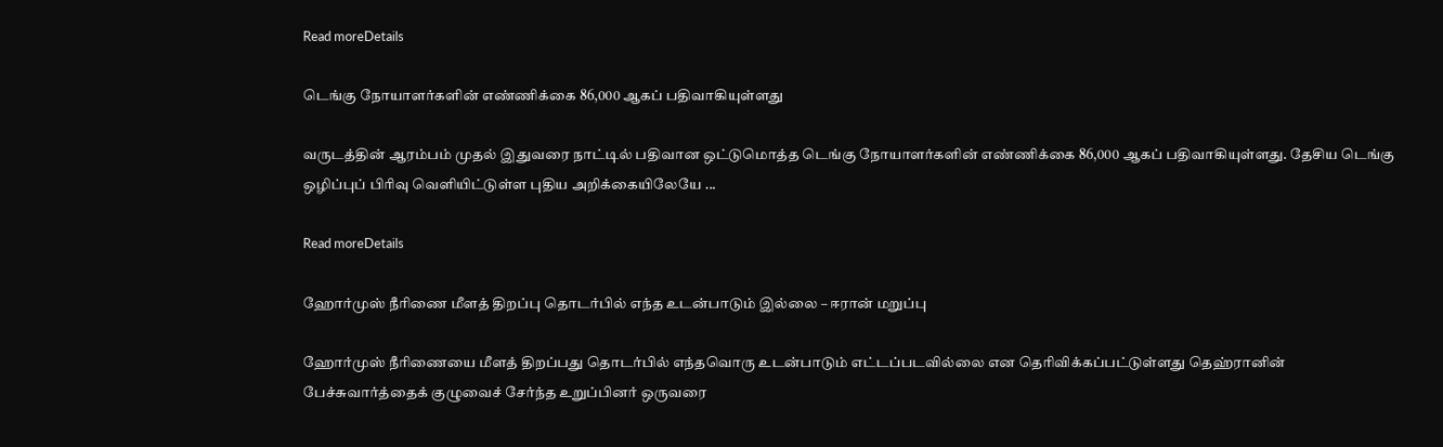Read moreDetails

டெங்கு நோயாளர்களின் எண்ணிக்கை 86,000 ஆகப் பதிவாகியுள்ளது

வருடத்தின் ஆரம்பம் முதல் இதுவரை நாட்டில் பதிவான ஒட்டுமொத்த டெங்கு நோயாளர்களின் எண்ணிக்கை 86,000 ஆகப் பதிவாகியுள்ளது. தேசிய டெங்கு ஒழிப்புப் பிரிவு வெளியிட்டுள்ள புதிய அறிக்கையிலேயே ...

Read moreDetails

ஹோர்முஸ் நீரிணை மீளத் திறப்பு தொடர்பில் எந்த உடன்பாடும் இல்லை – ஈரான் மறுப்பு

ஹோர்முஸ் நீரிணையை மீளத் திறப்பது தொடர்பில் எந்தவொரு உடன்பாடும் எட்டப்படவில்லை என தெரிவிக்கப்பட்டுள்ளது தெஹ்ரானின் பேச்சுவார்த்தைக் குழுவைச் சேர்ந்த உறுப்பினர் ஒருவரை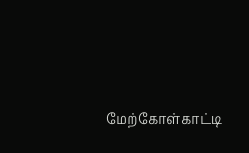மேற்கோள்காட்டி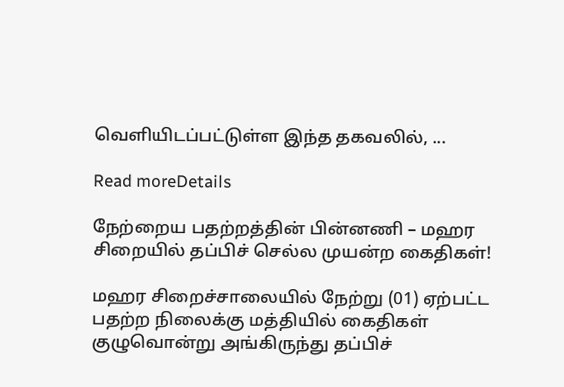வெளியிடப்பட்டுள்ள இந்த தகவலில், ...

Read moreDetails

நேற்றைய பதற்றத்தின் பின்னணி – மஹர சிறையில் தப்பிச் செல்ல முயன்ற கைதிகள்!

மஹர சிறைச்சாலையில் நேற்று (01) ஏற்பட்ட பதற்ற நிலைக்கு மத்தியில் கைதிகள் குழுவொன்று அங்கிருந்து தப்பிச்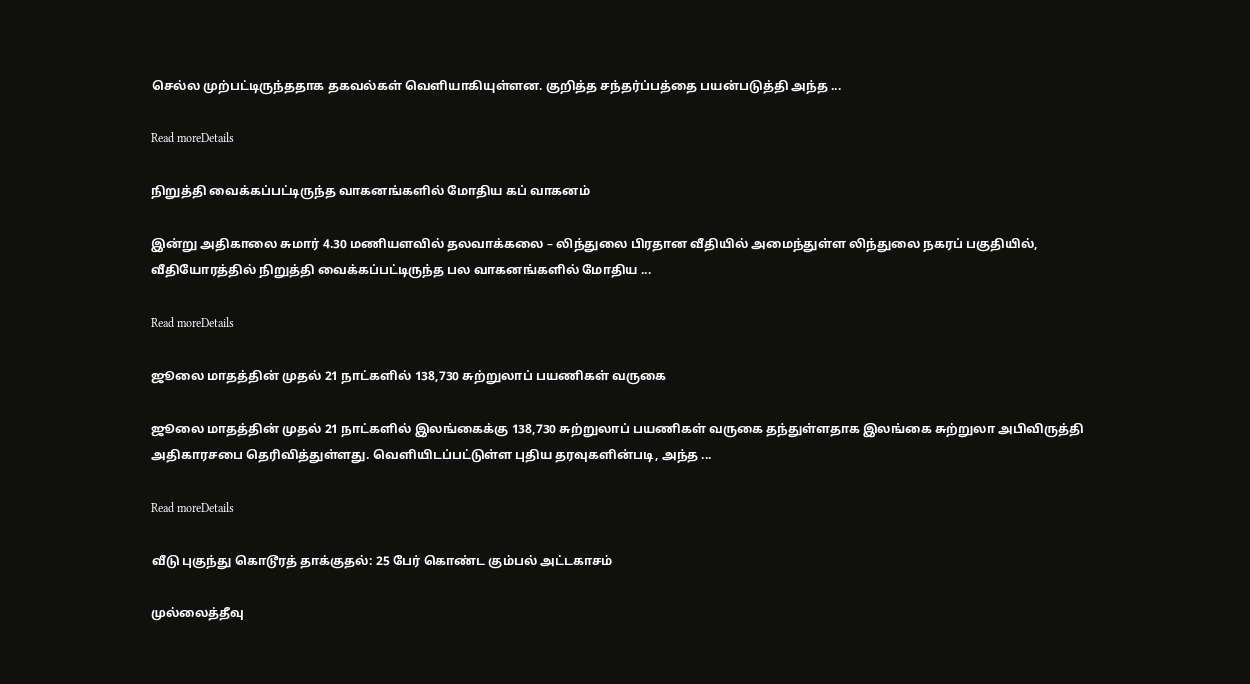செல்ல முற்பட்டிருந்ததாக தகவல்கள் வௌியாகியுள்ளன. குறித்த சந்தர்ப்பத்தை பயன்படுத்தி அந்த ...

Read moreDetails

நிறுத்தி வைக்கப்பட்டிருந்த வாகனங்களில் மோதிய கப் வாகனம்

இன்று அதிகாலை சுமார் 4.30 மணியளவில் தலவாக்கலை – லிந்துலை பிரதான வீதியில் அமைந்துள்ள லிந்துலை நகரப் பகுதியில்,  வீதியோரத்தில் நிறுத்தி வைக்கப்பட்டிருந்த பல வாகனங்களில் மோதிய ...

Read moreDetails

ஜூலை மாதத்தின் முதல் 21 நாட்களில் 138,730 சுற்றுலாப் பயணிகள் வருகை

ஜூலை மாதத்தின் முதல் 21 நாட்களில் இலங்கைக்கு 138,730 சுற்றுலாப் பயணிகள் வருகை தந்துள்ளதாக இலங்கை சுற்றுலா அபிவிருத்தி அதிகாரசபை தெரிவித்துள்ளது. வெளியிடப்பட்டுள்ள புதிய தரவுகளின்படி, அந்த ...

Read moreDetails

வீடு புகுந்து கொடூரத் தாக்குதல்: 25 பேர் கொண்ட கும்பல் அட்டகாசம்

முல்லைத்தீவு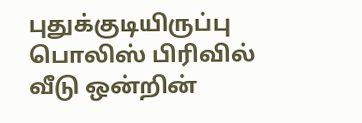புதுக்குடியிருப்பு பொலிஸ் பிரிவில் வீடு ஒன்றின்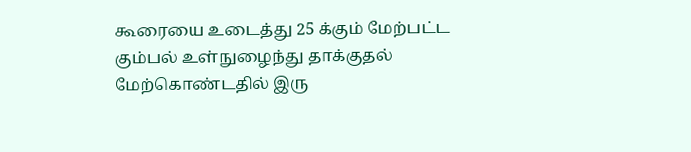கூரையை உடைத்து 25 க்கும் மேற்பட்ட கும்பல் உள்நுழைந்து தாக்குதல் மேற்கொண்டதில் இரு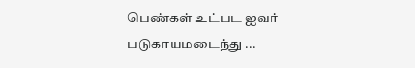பெண்கள் உட்பட ஐவர் படுகாயமடைந்து ...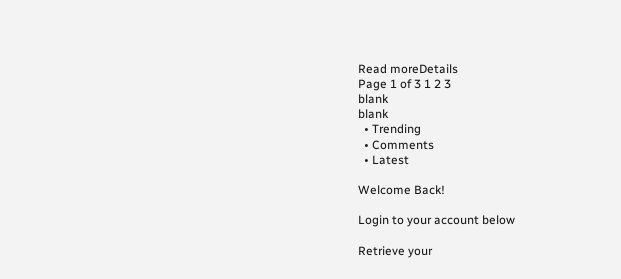Read moreDetails
Page 1 of 3 1 2 3
blank
blank
  • Trending
  • Comments
  • Latest

Welcome Back!

Login to your account below

Retrieve your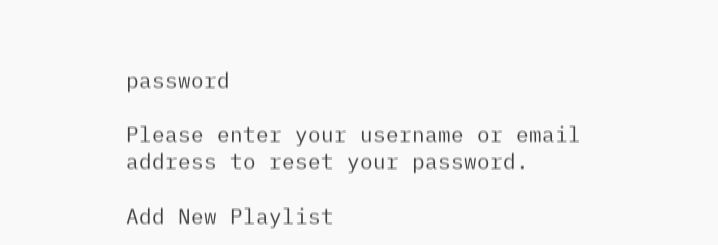password

Please enter your username or email address to reset your password.

Add New Playlist